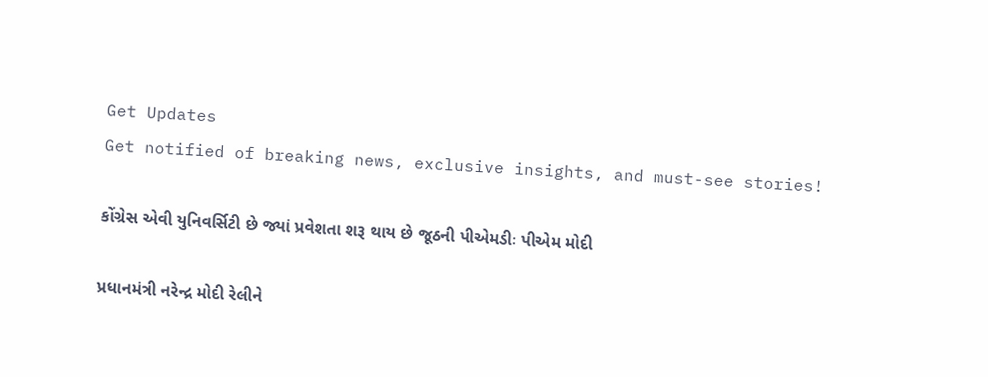Get Updates
Get notified of breaking news, exclusive insights, and must-see stories!

કોંગ્રેસ એવી યુનિવર્સિટી છે જ્યાં પ્રવેશતા શરૂ થાય છે જૂઠની પીએમડીઃ પીએમ મોદી

પ્રધાનમંત્રી નરેન્દ્ર મોદી રેલીને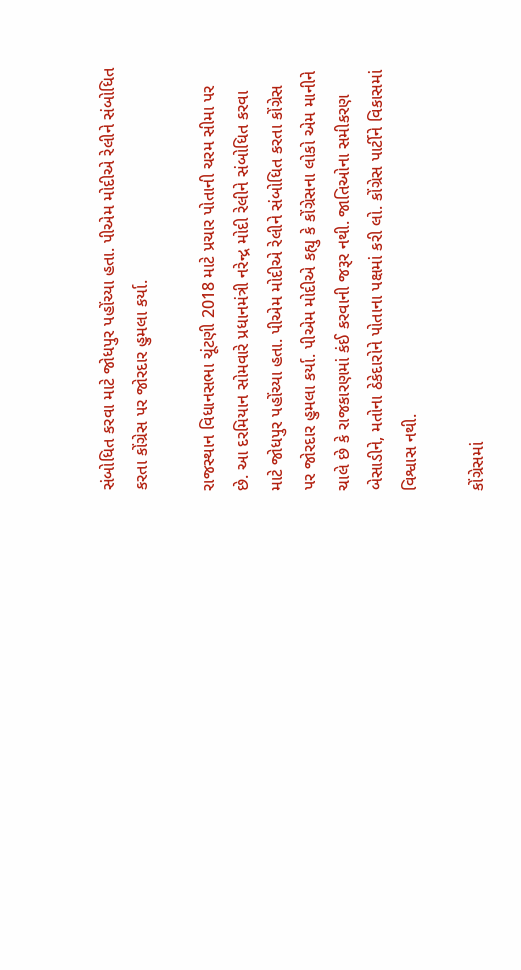સંબોધિત કરવા માટે જોધપુર પહોંચ્યા હતા. પીએમ મોદીએ રેલીને સંબોધિત કરતા કોંગ્રેસ પર જોરદાર હુમલા કર્યા.

રાજસ્થાન વિધાનસભા ચૂંટણી 2018 માટે પ્રચાર પોતાની ચરમ સીમા પર છે. આ દરમિયાન સોમવારે પ્રધાનમંત્રી નરેન્દ્ર મોદી રેલીને સંબોધિત કરવા માટે જોધપુર પહોંચ્યા હતા. પીએમ મોદીએ રેલીને સંબોધિત કરતા કોંગ્રેસ પર જોરદાર હુમલા કર્યા. પીએમ મોદીએ કહ્યુ કે કોંગ્રેસના લોકો એમ માનીને ચાલે છે કે રાજકારણમાં કંઈ કરવાની જરૂર નથી. જાતિઓના સમીકરણ બેસાડીને, મતોના ઠેકેદારોને પોતાના પક્ષમાં કરી લો. કોંગ્રેસ પાર્ટીને વિકાસમાં વિશ્વાસ નથી.

કોંગ્રેસમાં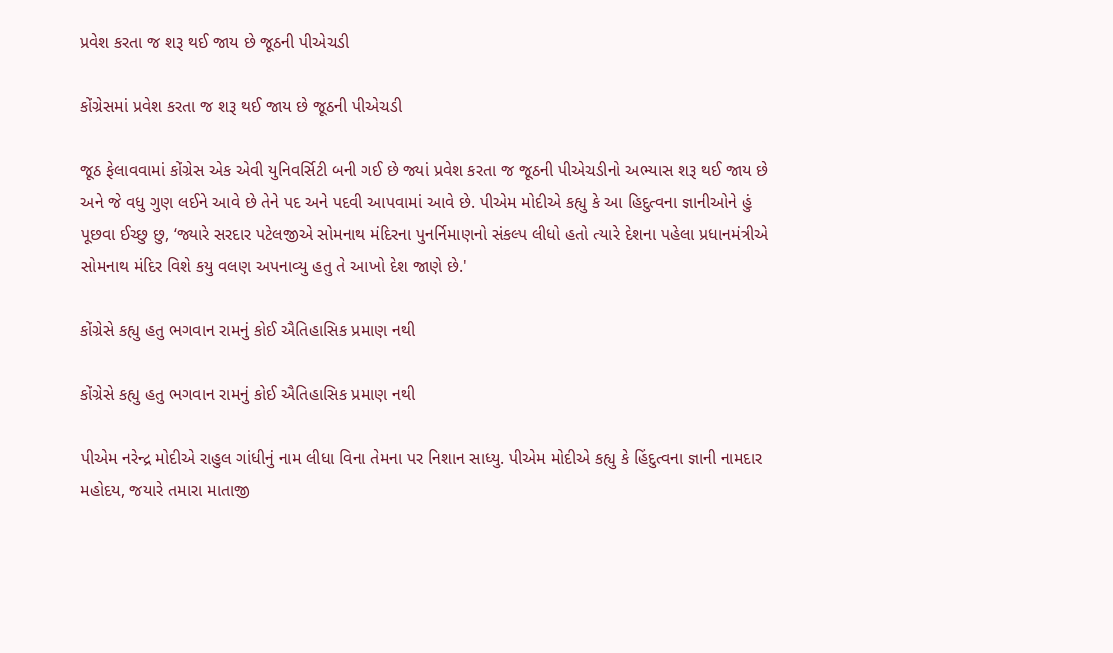પ્રવેશ કરતા જ શરૂ થઈ જાય છે જૂઠની પીએચડી

કોંગ્રેસમાં પ્રવેશ કરતા જ શરૂ થઈ જાય છે જૂઠની પીએચડી

જૂઠ ફેલાવવામાં કોંગ્રેસ એક એવી યુનિવર્સિટી બની ગઈ છે જ્યાં પ્રવેશ કરતા જ જૂઠની પીએચડીનો અભ્યાસ શરૂ થઈ જાય છે અને જે વધુ ગુણ લઈને આવે છે તેને પદ અને પદવી આપવામાં આવે છે. પીએમ મોદીએ કહ્યુ કે આ હિદુત્વના જ્ઞાનીઓને હું પૂછવા ઈચ્છુ છુ, ‘જ્યારે સરદાર પટેલજીએ સોમનાથ મંદિરના પુનર્નિમાણનો સંકલ્પ લીધો હતો ત્યારે દેશના પહેલા પ્રધાનમંત્રીએ સોમનાથ મંદિર વિશે કયુ વલણ અપનાવ્યુ હતુ તે આખો દેશ જાણે છે.'

કોંગ્રેસે કહ્યુ હતુ ભગવાન રામનું કોઈ ઐતિહાસિક પ્રમાણ નથી

કોંગ્રેસે કહ્યુ હતુ ભગવાન રામનું કોઈ ઐતિહાસિક પ્રમાણ નથી

પીએમ નરેન્દ્ર મોદીએ રાહુલ ગાંધીનું નામ લીધા વિના તેમના પર નિશાન સાધ્યુ. પીએમ મોદીએ કહ્યુ કે હિંદુત્વના જ્ઞાની નામદાર મહોદય, જયારે તમારા માતાજી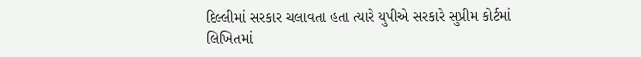દિલ્લીમાં સરકાર ચલાવતા હતા ત્યારે યુપીએ સરકારે સુપ્રીમ કોર્ટમાં લિખિતમાં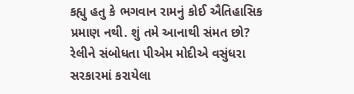કહ્યુ હતુ કે ભગવાન રામનું કોઈ ઐતિહાસિક પ્રમાણ નથી. શું તમે આનાથી સંમત છો? રેલીને સંબોધતા પીએમ મોદીએ વસુંધરા સરકારમાં કરાયેલા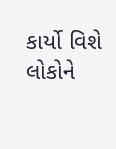કાર્યો વિશે લોકોને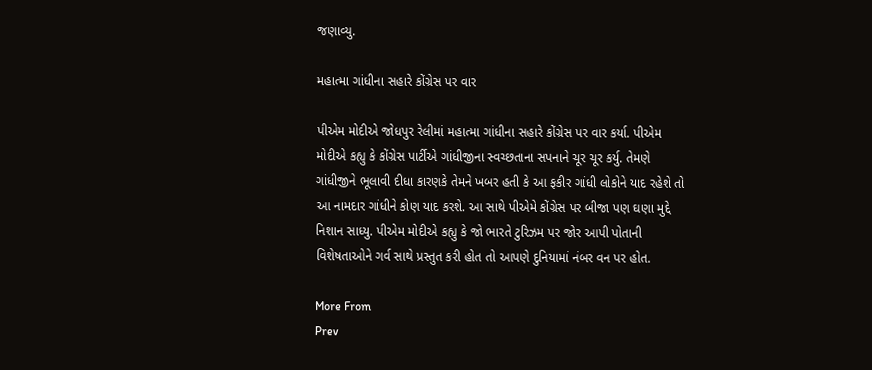જણાવ્યુ.

મહાત્મા ગાંધીના સહારે કોંગ્રેસ પર વાર

પીએમ મોદીએ જોધપુર રેલીમાં મહાત્મા ગાંધીના સહારે કોંગ્રેસ પર વાર કર્યા. પીએમ મોદીએ કહ્યુ કે કોંગ્રેસ પાર્ટીએ ગાંધીજીના સ્વચ્છતાના સપનાને ચૂર ચૂર કર્યુ. તેમણે ગાંધીજીને ભૂલાવી દીધા કારણકે તેમને ખબર હતી કે આ ફકીર ગાંધી લોકોને યાદ રહેશે તો આ નામદાર ગાંધીને કોણ યાદ કરશે. આ સાથે પીએમે કોંગ્રેસ પર બીજા પણ ઘણા મુદ્દે નિશાન સાધ્યુ. પીએમ મોદીએ કહ્યુ કે જો ભારતે ટુરિઝમ પર જોર આપી પોતાની વિશેષતાઓને ગર્વ સાથે પ્રસ્તુત કરી હોત તો આપણે દુનિયામાં નંબર વન પર હોત.

More From
Prev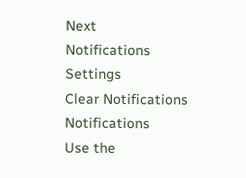Next
Notifications
Settings
Clear Notifications
Notifications
Use the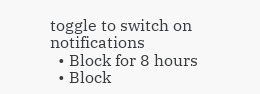toggle to switch on notifications
  • Block for 8 hours
  • Block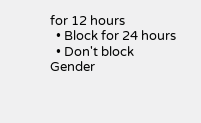for 12 hours
  • Block for 24 hours
  • Don't block
Gender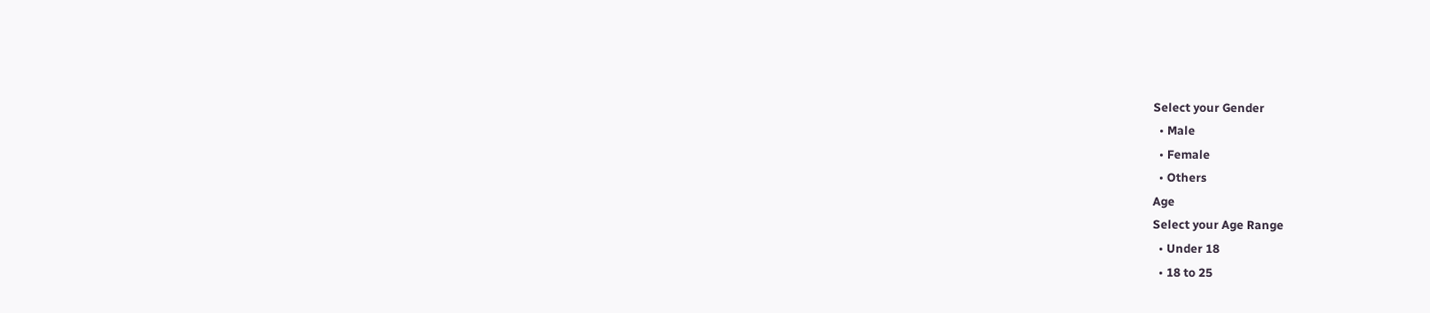Select your Gender
  • Male
  • Female
  • Others
Age
Select your Age Range
  • Under 18
  • 18 to 25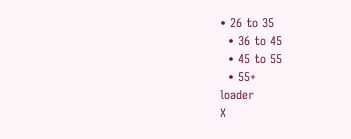• 26 to 35
  • 36 to 45
  • 45 to 55
  • 55+
loader
X